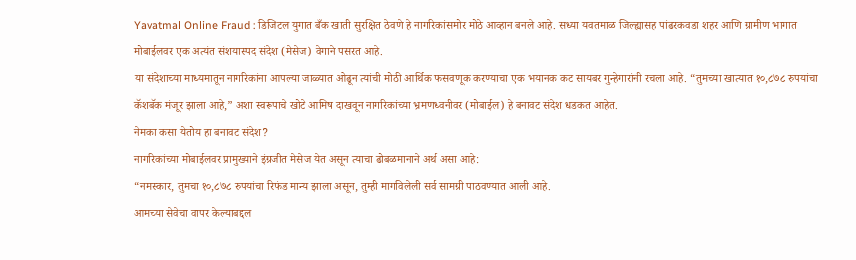Yavatmal Online Fraud : डिजिटल युगात बँक खाती सुरक्षित ठेवणे हे नागरिकांसमोर मोठे आव्हान बनले आहे. सध्या यवतमाळ जिल्ह्यासह पांढरकवडा शहर आणि ग्रामीण भागात मोबाईलवर एक अत्यंत संशयास्पद संदेश (मेसेज) वेगाने पसरत आहे.
या संदेशाच्या माध्यमातून नागरिकांना आपल्या जाळ्यात ओढून त्यांची मोठी आर्थिक फसवणूक करण्याचा एक भयानक कट सायबर गुन्हेगारांनी रचला आहे. “तुमच्या खात्यात १०,८७८ रुपयांचा कॅशबॅक मंजूर झाला आहे,” अशा स्वरूपाचे खोटे आमिष दाखवून नागरिकांच्या भ्रमणध्वनीवर (मोबाईल) हे बनावट संदेश धडकत आहेत.
नेमका कसा येतोय हा बनावट संदेश?
नागरिकांच्या मोबाईलवर प्रामुख्याने इंग्रजीत मेसेज येत असून त्याचा ढोबळमानाने अर्थ असा आहे:
“नमस्कार, तुमचा १०,८७८ रुपयांचा रिफंड मान्य झाला असून, तुम्ही मागविलेली सर्व सामग्री पाठवण्यात आली आहे.
आमच्या सेवेचा वापर केल्याबद्दल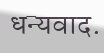धन्यवाद.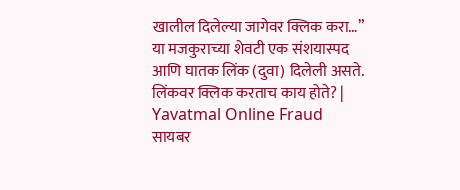खालील दिलेल्या जागेवर क्लिक करा…”
या मजकुराच्या शेवटी एक संशयास्पद आणि घातक लिंक (दुवा) दिलेली असते.
लिंकवर क्लिक करताच काय होते? | Yavatmal Online Fraud
सायबर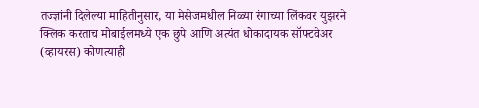तज्ज्ञांनी दिलेल्या माहितीनुसार, या मेसेजमधील निळ्या रंगाच्या लिंकवर युझरने क्लिक करताच मोबाईलमध्ये एक छुपे आणि अत्यंत धोकादायक सॉफ्टवेअर (व्हायरस) कोणत्याही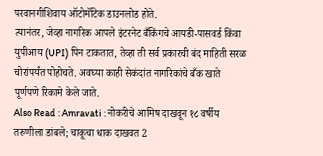परवानगीशिवाय ऑटोमॅटिक डाउनलोड होते.
त्यानंतर, जेव्हा नागरिक आपले इंटरनेट बँकिंगचे आयडी-पासवर्ड किंवा युपीआय (UPI) पिन टाकतात, तेव्हा ती सर्व प्रकारची बंद माहिती सरळ चोरांपर्यंत पोहोचते. अवघ्या काही सेकंदांत नागरिकांचे बँक खाते पूर्णपणे रिकामे केले जाते.
Also Read : Amravati : नोकरीचे आमिष दाखवून १८ वर्षीय तरुणीला डांबले; चाकूचा धाक दाखवत 2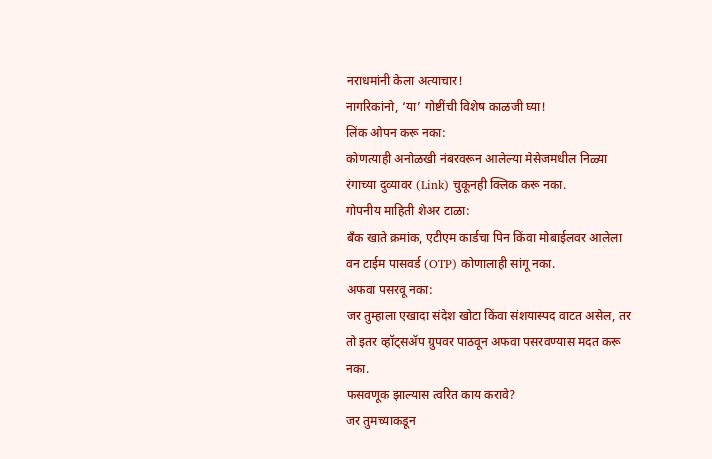नराधमांनी केला अत्याचार!
नागरिकांनो, ‘या’ गोष्टींची विशेष काळजी घ्या!
लिंक ओपन करू नका:
कोणत्याही अनोळखी नंबरवरून आलेल्या मेसेजमधील निळ्या रंगाच्या दुव्यावर (Link) चुकूनही क्लिक करू नका.
गोपनीय माहिती शेअर टाळा:
बँक खाते क्रमांक, एटीएम कार्डचा पिन किंवा मोबाईलवर आलेला वन टाईम पासवर्ड (OTP) कोणालाही सांगू नका.
अफवा पसरवू नका:
जर तुम्हाला एखादा संदेश खोटा किंवा संशयास्पद वाटत असेल, तर तो इतर व्हॉट्सॲप ग्रुपवर पाठवून अफवा पसरवण्यास मदत करू नका.
फसवणूक झाल्यास त्वरित काय करावे?
जर तुमच्याकडून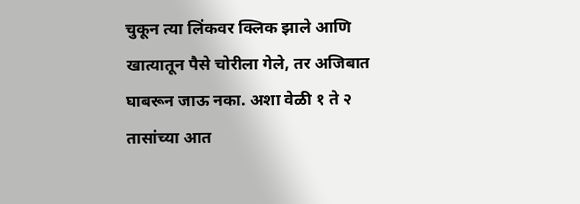चुकून त्या लिंकवर क्लिक झाले आणि खात्यातून पैसे चोरीला गेले, तर अजिबात घाबरून जाऊ नका. अशा वेळी १ ते २ तासांच्या आत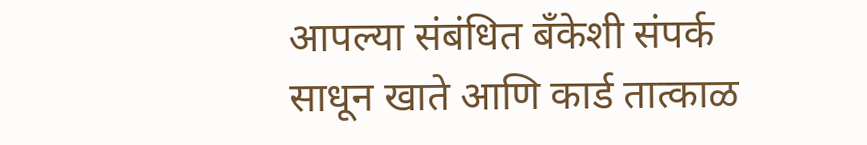आपल्या संबंधित बँकेशी संपर्क साधून खाते आणि कार्ड तात्काळ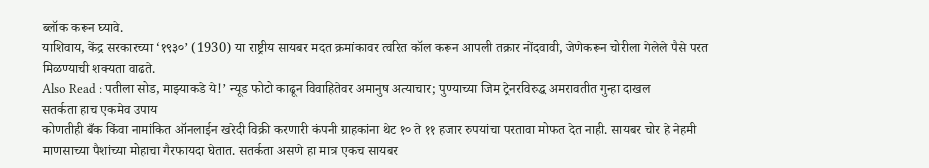ब्लॉक करून घ्यावे.
याशिवाय, केंद्र सरकारच्या ‘१९३०’ (1930) या राष्ट्रीय सायबर मदत क्रमांकावर त्वरित कॉल करून आपली तक्रार नोंदवावी, जेणेकरून चोरीला गेलेले पैसे परत मिळण्याची शक्यता वाढते.
Also Read : पतीला सोड, माझ्याकडे ये!’ न्यूड फोटो काढून विवाहितेवर अमानुष अत्याचार; पुण्याच्या जिम ट्रेनरविरुद्ध अमरावतीत गुन्हा दाखल
सतर्कता हाच एकमेव उपाय
कोणतीही बँक किंवा नामांकित ऑनलाईन खरेदी विक्री करणारी कंपनी ग्राहकांना थेट १० ते ११ हजार रुपयांचा परतावा मोफत देत नाही. सायबर चोर हे नेहमी माणसाच्या पैशांच्या मोहाचा गैरफायदा घेतात. सतर्कता असणे हा मात्र एकच सायबर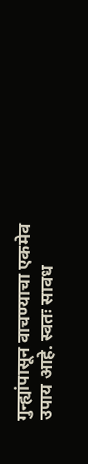गुन्ह्यांपासून वाचण्याचा एकमेव उपाय आहे. स्वतः सावध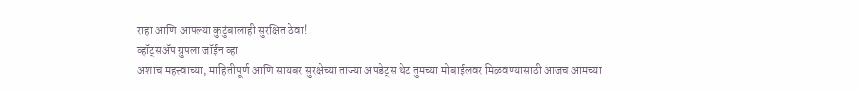राहा आणि आपल्या कुटुंबालाही सुरक्षित ठेवा!
व्हॉट्सॲप ग्रुपला जॉईन व्हा
अशाच महत्त्वाच्या, माहितीपूर्ण आणि सायबर सुरक्षेच्या ताज्या अपडेट्स थेट तुमच्या मोबाईलवर मिळवण्यासाठी आजच आमच्या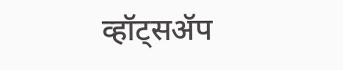व्हॉट्सॲप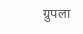ग्रुपला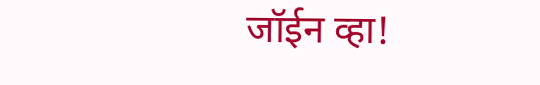जॉईन व्हा!